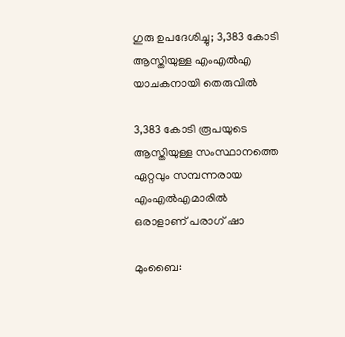ഗുരു ഉപദേശിച്ചു; 3,383 കോടി ആസ്തിയുള്ള എംഎല്‍എ യാചകനായി തെരുവില്‍

3,383 കോടി രൂപയുടെ ആസ്തിയുള്ള സംസ്ഥാനത്തെ ഏറ്റവും സമ്പന്നരായ എംഎല്‍എമാരില്‍ ഒരാളാണ് പരാഗ് ഷാ

മുംബൈ: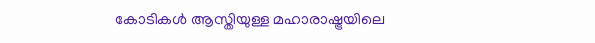കോടികള്‍ ആസ്തിയുള്ള മഹാരാഷ്ട്രയിലെ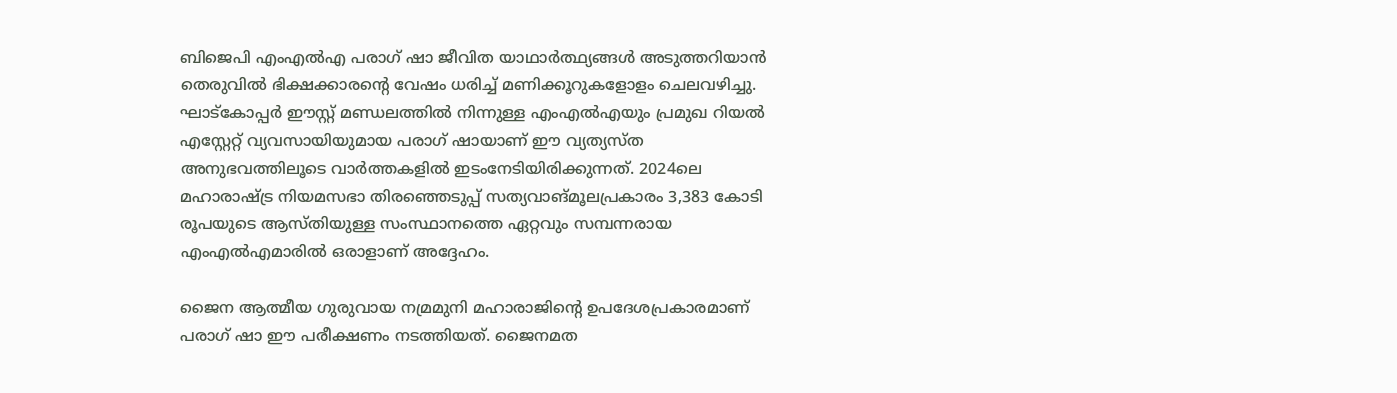ബിജെപി എംഎല്‍എ പരാഗ് ഷാ ജീവിത യാഥാര്‍ത്ഥ്യങ്ങള്‍ അടുത്തറിയാന്‍ തെരുവില്‍ ഭിക്ഷക്കാരന്റെ വേഷം ധരിച്ച് മണിക്കൂറുകളോളം ചെലവഴിച്ചു. ഘാട്‌കോപ്പര്‍ ഈസ്റ്റ് മണ്ഡലത്തില്‍ നിന്നുള്ള എംഎല്‍എയും പ്രമുഖ റിയല്‍ എസ്റ്റേറ്റ് വ്യവസായിയുമായ പരാഗ് ഷായാണ് ഈ വ്യത്യസ്ത അനുഭവത്തിലൂടെ വാര്‍ത്തകളില്‍ ഇടംനേടിയിരിക്കുന്നത്. 2024ലെ മഹാരാഷ്ട്ര നിയമസഭാ തിരഞ്ഞെടുപ്പ് സത്യവാങ്മൂലപ്രകാരം 3,383 കോടി രൂപയുടെ ആസ്തിയുള്ള സംസ്ഥാനത്തെ ഏറ്റവും സമ്പന്നരായ എംഎല്‍എമാരില്‍ ഒരാളാണ് അദ്ദേഹം.

ജൈന ആത്മീയ ഗുരുവായ നമ്രമുനി മഹാരാജിന്റെ ഉപദേശപ്രകാരമാണ് പരാഗ് ഷാ ഈ പരീക്ഷണം നടത്തിയത്. ജൈനമത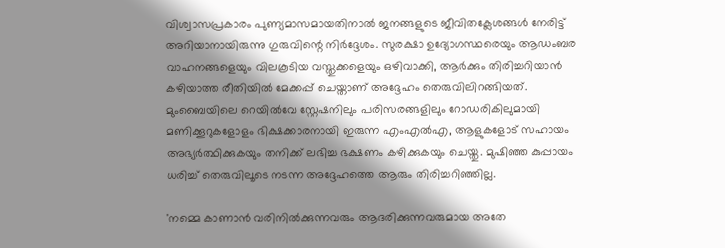വിശ്വാസപ്രകാരം പുണ്യമാസമായതിനാല്‍ ജനങ്ങളുടെ ജീവിതക്ലേശങ്ങള്‍ നേരിട്ട് അറിയാനായിരുന്നു ഗുരുവിന്റെ നിര്‍ദ്ദേശം. സുരക്ഷാ ഉദ്യോഗസ്ഥരെയും ആഡംബര വാഹനങ്ങളെയും വിലകൂടിയ വസ്തുക്കളെയും ഒഴിവാക്കി, ആര്‍ക്കും തിരിച്ചറിയാന്‍ കഴിയാത്ത രീതിയില്‍ മേക്കപ്പ് ചെയ്താണ് അദ്ദേഹം തെരുവിലിറങ്ങിയത്. മുംബൈയിലെ റെയില്‍വേ സ്റ്റേഷനിലും പരിസരങ്ങളിലും റോഡരികിലുമായി മണിക്കൂറുകളോളം ഭിക്ഷക്കാരനായി ഇരുന്ന എംഎല്‍എ, ആളുകളോട് സഹായം അഭ്യര്‍ത്ഥിക്കുകയും തനിക്ക് ലഭിച്ച ഭക്ഷണം കഴിക്കുകയും ചെയ്തു. മുഷിഞ്ഞ കുപ്പായം ധരിച്ച് തെരുവിലൂടെ നടന്ന അദ്ദേഹത്തെ ആരും തിരിച്ചറിഞ്ഞില്ല.

'നമ്മെ കാണാന്‍ വരിനില്‍ക്കുന്നവരും ആദരിക്കുന്നവരുമായ അതേ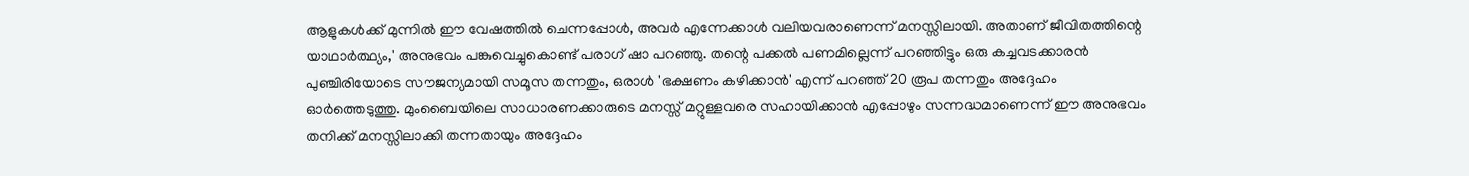ആളുകള്‍ക്ക് മുന്നില്‍ ഈ വേഷത്തില്‍ ചെന്നപ്പോള്‍, അവര്‍ എന്നേക്കാള്‍ വലിയവരാണെന്ന് മനസ്സിലായി. അതാണ് ജീവിതത്തിന്റെ യാഥാര്‍ത്ഥ്യം,' അനുഭവം പങ്കുവെച്ചുകൊണ്ട് പരാഗ് ഷാ പറഞ്ഞു. തന്റെ പക്കല്‍ പണമില്ലെന്ന് പറഞ്ഞിട്ടും ഒരു കച്ചവടക്കാരന്‍ പുഞ്ചിരിയോടെ സൗജന്യമായി സമൂസ തന്നതും, ഒരാള്‍ 'ഭക്ഷണം കഴിക്കാന്‍' എന്ന് പറഞ്ഞ് 20 രൂപ തന്നതും അദ്ദേഹം ഓര്‍ത്തെടുത്തു. മുംബൈയിലെ സാധാരണക്കാരുടെ മനസ്സ് മറ്റുള്ളവരെ സഹായിക്കാന്‍ എപ്പോഴും സന്നദ്ധമാണെന്ന് ഈ അനുഭവം തനിക്ക് മനസ്സിലാക്കി തന്നതായും അദ്ദേഹം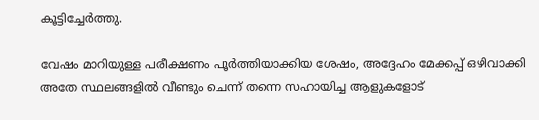കൂട്ടിച്ചേര്‍ത്തു.

വേഷം മാറിയുള്ള പരീക്ഷണം പൂര്‍ത്തിയാക്കിയ ശേഷം, അദ്ദേഹം മേക്കപ്പ് ഒഴിവാക്കി അതേ സ്ഥലങ്ങളില്‍ വീണ്ടും ചെന്ന് തന്നെ സഹായിച്ച ആളുകളോട്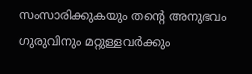സംസാരിക്കുകയും തന്റെ അനുഭവം ഗുരുവിനും മറ്റുള്ളവര്‍ക്കും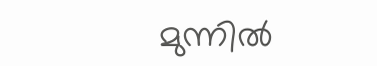മുന്നില്‍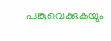പങ്കുവെക്കുകയും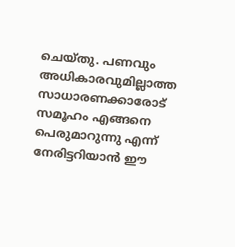ചെയ്തു. പണവും അധികാരവുമില്ലാത്ത സാധാരണക്കാരോട് സമൂഹം എങ്ങനെ പെരുമാറുന്നു എന്ന് നേരിട്ടറിയാന്‍ ഈ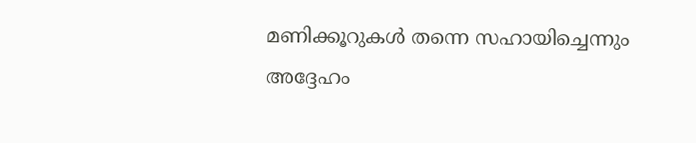മണിക്കൂറുകള്‍ തന്നെ സഹായിച്ചെന്നും അദ്ദേഹം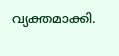വ്യക്തമാക്കി.